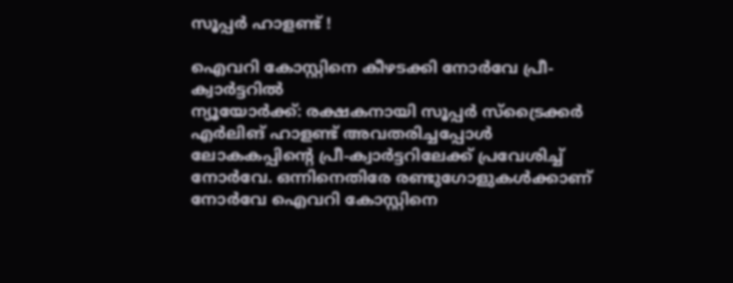സൂപ്പര്‍ ഹാളണ്ട് !

ഐവറി കോസ്റ്റിനെ കീഴടക്കി നോര്‍വേ പ്രീ-ക്വാര്‍ട്ടറില്‍
ന്യൂയോര്‍ക്ക്: രക്ഷകനായി സൂപ്പര്‍ സ്‌ട്രൈക്കര്‍ എര്‍ലിങ് ഹാളണ്ട് അവതരിച്ചപ്പോള്‍ ലോകകപ്പിന്റെ പ്രീ-ക്വാര്‍ട്ടറിലേക്ക് പ്രവേശിച്ച് നോര്‍വേ. ഒന്നിനെതിരേ രണ്ടുഗോളുകള്‍ക്കാണ് നോര്‍വേ ഐവറി കോസ്റ്റിനെ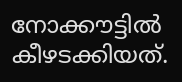നോക്കൗട്ടില്‍ കീഴടക്കിയത്.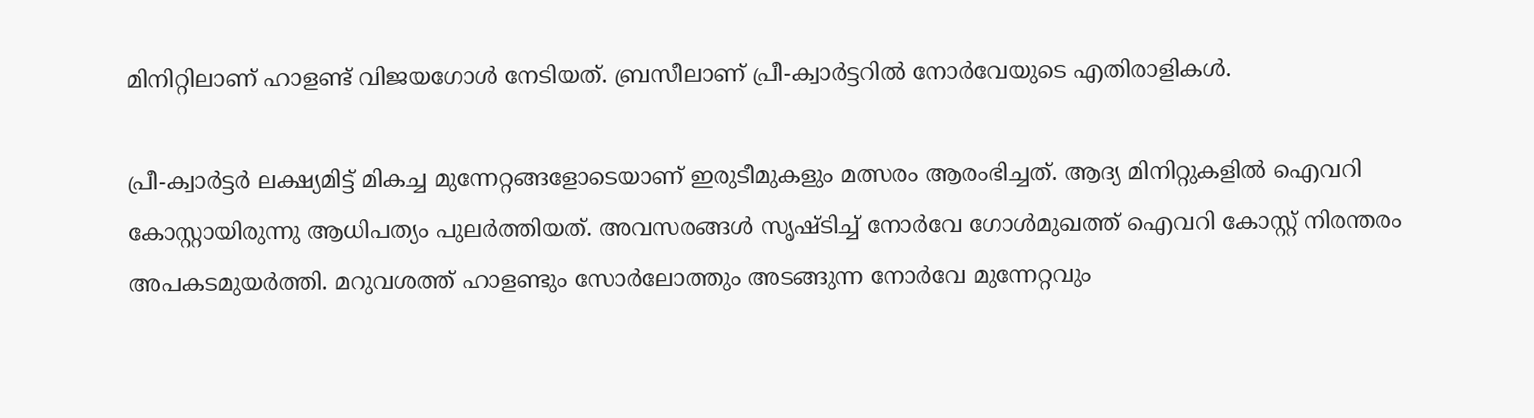മിനിറ്റിലാണ് ഹാളണ്ട് വിജയഗോള്‍ നേടിയത്. ബ്രസീലാണ് പ്രീ-ക്വാര്‍ട്ടറില്‍ നോര്‍വേയുടെ എതിരാളികള്‍.

പ്രീ-ക്വാര്‍ട്ടര്‍ ലക്ഷ്യമിട്ട് മികച്ച മുന്നേറ്റങ്ങളോടെയാണ് ഇരുടീമുകളും മത്സരം ആരംഭിച്ചത്. ആദ്യ മിനിറ്റുകളില്‍ ഐവറി കോസ്റ്റായിരുന്നു ആധിപത്യം പുലര്‍ത്തിയത്. അവസരങ്ങള്‍ സൃഷ്ടിച്ച് നോര്‍വേ ഗോള്‍മുഖത്ത് ഐവറി കോസ്റ്റ് നിരന്തരം അപകടമുയര്‍ത്തി. മറുവശത്ത് ഹാളണ്ടും സോര്‍ലോത്തും അടങ്ങുന്ന നോര്‍വേ മുന്നേറ്റവും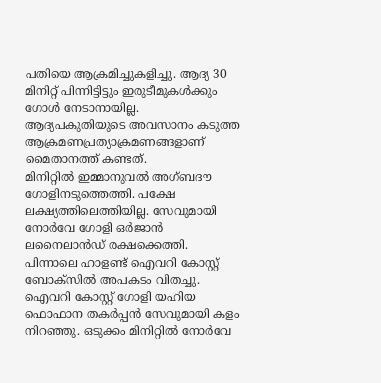പതിയെ ആക്രമിച്ചുകളിച്ചു. ആദ്യ 30 മിനിറ്റ് പിന്നിട്ടിട്ടും ഇരുടീമുകള്‍ക്കും ഗോള്‍ നേടാനായില്ല. ആദ്യപകുതിയുടെ അവസാനം കടുത്ത ആക്രമണപ്രത്യാക്രമണങ്ങളാണ് മൈതാനത്ത് കണ്ടത്.
മിനിറ്റില്‍ ഇമ്മാനുവല്‍ അഗ്ബദൗ ഗോളിനടുത്തെത്തി. പക്ഷേ ലക്ഷ്യത്തിലെത്തിയില്ല. സേവുമായി നോര്‍വേ ഗോളി ഒര്‍ജാന്‍ ലനൈലാന്‍ഡ് രക്ഷക്കെത്തി. പിന്നാലെ ഹാളണ്ട് ഐവറി കോസ്റ്റ് ബോക്‌സില്‍ അപകടം വിതച്ചു. ഐവറി കോസ്റ്റ് ഗോളി യഹിയ ഫൊഫാന തകര്‍പ്പന്‍ സേവുമായി കളം നിറഞ്ഞു. ഒടുക്കം മിനിറ്റില്‍ നോര്‍വേ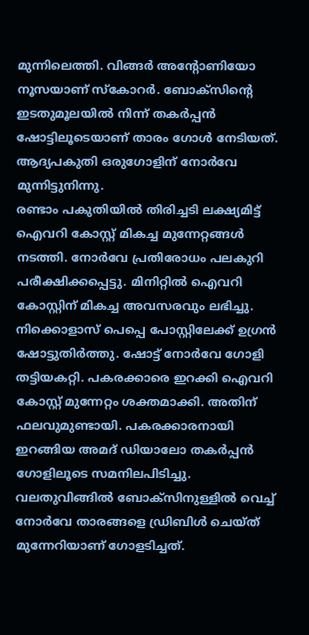മുന്നിലെത്തി. വിങ്ങര്‍ അന്റോണിയോ നൂസയാണ് സ്‌കോറര്‍. ബോക്‌സിന്റെ ഇടതുമൂലയില്‍ നിന്ന് തകര്‍പ്പന്‍ ഷോട്ടിലൂടെയാണ് താരം ഗോള്‍ നേടിയത്. ആദ്യപകുതി ഒരുഗോളിന് നോര്‍വേ മുന്നിട്ടുനിന്നു.
രണ്ടാം പകുതിയില്‍ തിരിച്ചടി ലക്ഷ്യമിട്ട് ഐവറി കോസ്റ്റ് മികച്ച മുന്നേറ്റങ്ങള്‍ നടത്തി. നോര്‍വേ പ്രതിരോധം പലകുറി പരീക്ഷിക്കപ്പെട്ടു. മിനിറ്റില്‍ ഐവറി കോസ്റ്റിന് മികച്ച അവസരവും ലഭിച്ചു. നിക്കൊളാസ് പെപ്പെ പോസ്റ്റിലേക്ക് ഉഗ്രന്‍ ഷോട്ടുതിര്‍ത്തു. ഷോട്ട് നോര്‍വേ ഗോളി തട്ടിയകറ്റി. പകരക്കാരെ ഇറക്കി ഐവറി കോസ്റ്റ് മുന്നേറ്റം ശക്തമാക്കി. അതിന് ഫലവുമുണ്ടായി. പകരക്കാരനായി ഇറങ്ങിയ അമദ് ഡിയാലോ തകര്‍പ്പന്‍ ഗോളിലൂടെ സമനിലപിടിച്ചു. വലതുവിങ്ങില്‍ ബോക്‌സിനുള്ളില്‍ വെച്ച് നോര്‍വേ താരങ്ങളെ ഡ്രിബിള്‍ ചെയ്ത് മുന്നേറിയാണ് ഗോളടിച്ചത്.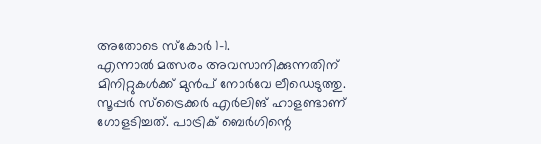അതോടെ സ്‌കോര്‍ 1-1.
എന്നാല്‍ മത്സരം അവസാനിക്കുന്നതിന് മിനിറ്റുകള്‍ക്ക് മുന്‍പ് നോര്‍വേ ലീഡെടുത്തു. സൂപ്പര്‍ സ്‌ട്രൈക്കര്‍ എര്‍ലിങ് ഹാളണ്ടാണ് ഗോളടിച്ചത്. പാട്രിക് ബെര്‍ഗിന്റെ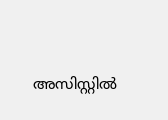അസിസ്റ്റില്‍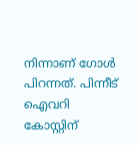നിന്നാണ് ഗോള്‍ പിറന്നത്. പിന്നീട് ഐവറി കോസ്റ്റിന്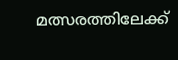മത്സരത്തിലേക്ക്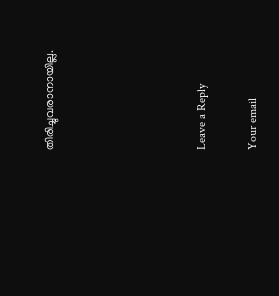തിരിച്ചുവരാനായില്ല.





Leave a Reply

Your email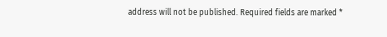address will not be published. Required fields are marked *